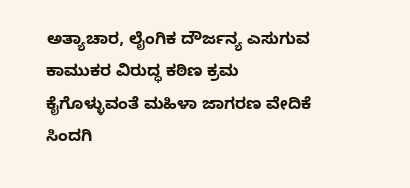ಅತ್ಯಾಚಾರ, ಲೈಂಗಿಕ ದೌರ್ಜನ್ಯ ಎಸುಗುವ ಕಾಮುಕರ ವಿರುದ್ಧ ಕಠಿಣ ಕ್ರಮ ಕೈಗೊಳ್ಳುವಂತೆ ಮಹಿಳಾ ಜಾಗರಣ ವೇದಿಕೆ ಸಿಂದಗಿ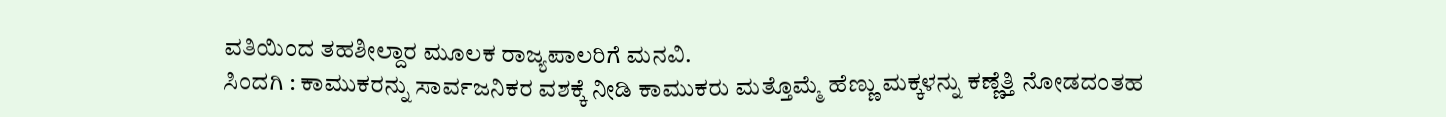ವತಿಯಿಂದ ತಹಶೀಲ್ದಾರ ಮೂಲಕ ರಾಜ್ಯಪಾಲರಿಗೆ ಮನವಿ.
ಸಿಂದಗಿ : ಕಾಮುಕರನ್ನು ಸಾರ್ವಜನಿಕರ ವಶಕ್ಕೆ ನೀಡಿ ಕಾಮುಕರು ಮತ್ತೊಮ್ಮೆ ಹೆಣ್ಣು ಮಕ್ಕಳನ್ನು ಕಣ್ಣೆತ್ತಿ ನೋಡದಂತಹ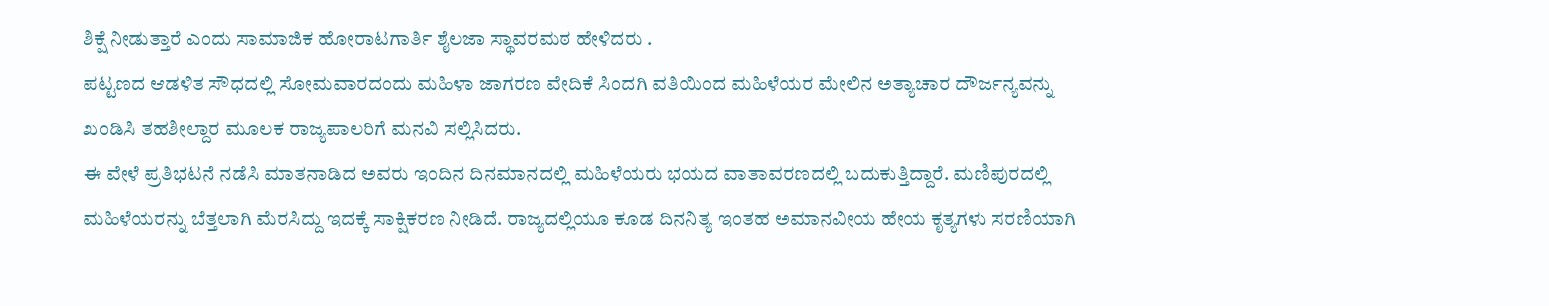ಶಿಕ್ಷೆ ನೀಡುತ್ತಾರೆ ಎಂದು ಸಾಮಾಜಿಕ ಹೋರಾಟಗಾರ್ತಿ ಶೈಲಜಾ ಸ್ಥಾವರಮಠ ಹೇಳಿದರು .
ಪಟ್ಟಣದ ಆಡಳಿತ ಸೌಧದಲ್ಲಿ ಸೋಮವಾರದಂದು ಮಹಿಳಾ ಜಾಗರಣ ವೇದಿಕೆ ಸಿಂದಗಿ ವತಿಯಿಂದ ಮಹಿಳೆಯರ ಮೇಲಿನ ಅತ್ಯಾಚಾರ ದೌರ್ಜನ್ಯವನ್ನು ಖಂಡಿಸಿ ತಹಶೀಲ್ದಾರ ಮೂಲಕ ರಾಜ್ಯಪಾಲರಿಗೆ ಮನವಿ ಸಲ್ಲಿಸಿದರು.
ಈ ವೇಳೆ ಪ್ರತಿಭಟನೆ ನಡೆಸಿ ಮಾತನಾಡಿದ ಅವರು ಇಂದಿನ ದಿನಮಾನದಲ್ಲಿ ಮಹಿಳೆಯರು ಭಯದ ವಾತಾವರಣದಲ್ಲಿ ಬದುಕುತ್ತಿದ್ದಾರೆ. ಮಣಿಪುರದಲ್ಲಿ ಮಹಿಳೆಯರನ್ನು ಬೆತ್ತಲಾಗಿ ಮೆರಸಿದ್ದು ಇದಕ್ಕೆ ಸಾಕ್ಷಿಕರಣ ನೀಡಿದೆ. ರಾಜ್ಯದಲ್ಲಿಯೂ ಕೂಡ ದಿನನಿತ್ಯ ಇಂತಹ ಅಮಾನವೀಯ ಹೇಯ ಕೃತ್ಯಗಳು ಸರಣಿಯಾಗಿ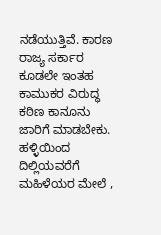ನಡೆಯುತ್ತಿವೆ. ಕಾರಣ ರಾಜ್ಯ ಸರ್ಕಾರ ಕೂಡಲೇ ಇಂತಹ ಕಾಮುಕರ ವಿರುದ್ಧ ಕಠಿಣ ಕಾನೂನು ಜಾರಿಗೆ ಮಾಡಬೇಕು. ಹಳ್ಳಿಯಿಂದ ದಿಲ್ಲಿಯವರೆಗೆ ಮಹಿಳೆಯರ ಮೇಲೆ ,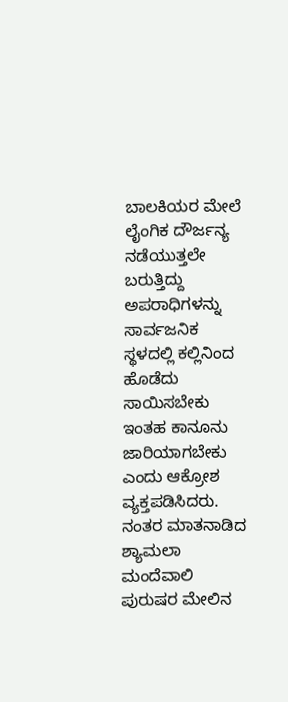ಬಾಲಕಿಯರ ಮೇಲೆ ಲೈಂಗಿಕ ದೌರ್ಜನ್ಯ ನಡೆಯುತ್ತಲೇ ಬರುತ್ತಿದ್ದು ಅಪರಾಧಿಗಳನ್ನು ಸಾರ್ವಜನಿಕ ಸ್ಥಳದಲ್ಲಿ ಕಲ್ಲಿನಿಂದ ಹೊಡೆದು ಸಾಯಿಸಬೇಕು ಇಂತಹ ಕಾನೂನು ಜಾರಿಯಾಗಬೇಕು ಎಂದು ಆಕ್ರೋಶ ವ್ಯಕ್ತಪಡಿಸಿದರು.
ನಂತರ ಮಾತನಾಡಿದ ಶ್ಯಾಮಲಾ ಮಂದೆವಾಲಿ ಪುರುಷರ ಮೇಲಿನ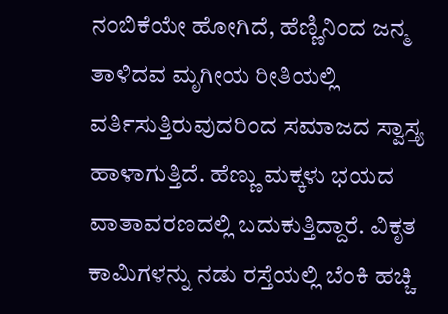ನಂಬಿಕೆಯೇ ಹೋಗಿದೆ, ಹೆಣ್ಣಿನಿಂದ ಜನ್ಮ ತಾಳಿದವ ಮೃಗೀಯ ರೀತಿಯಲ್ಲಿ ವರ್ತಿಸುತ್ತಿರುವುದರಿಂದ ಸಮಾಜದ ಸ್ವಾಸ್ತ್ಯ ಹಾಳಾಗುತ್ತಿದೆ. ಹೆಣ್ಣು ಮಕ್ಕಳು ಭಯದ ವಾತಾವರಣದಲ್ಲಿ ಬದುಕುತ್ತಿದ್ದಾರೆ. ವಿಕೃತ ಕಾಮಿಗಳನ್ನು ನಡು ರಸ್ತೆಯಲ್ಲಿ ಬೆಂಕಿ ಹಚ್ಚಿ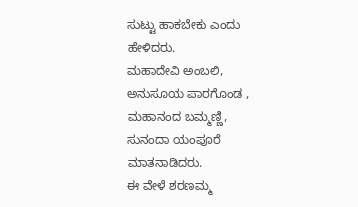ಸುಟ್ಟು ಹಾಕಬೇಕು ಎಂದು ಹೇಳಿದರು.
ಮಹಾದೇವಿ ಅಂಬಲಿ, ಅನುಸೂಯ ಪಾರಗೊಂಡ , ಮಹಾನಂದ ಬಮ್ಮಣ್ಣಿ, ಸುನಂದಾ ಯಂಪೂರೆ ಮಾತನಾಡಿದರು.
ಈ ವೇಳೆ ಶರಣಮ್ಮ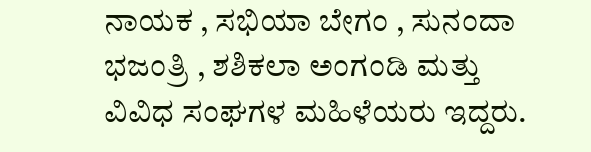ನಾಯಕ , ಸಭಿಯಾ ಬೇಗಂ , ಸುನಂದಾ ಭಜಂತ್ರಿ , ಶಶಿಕಲಾ ಅಂಗಂಡಿ ಮತ್ತು ವಿವಿಧ ಸಂಘಗಳ ಮಹಿಳೆಯರು ಇದ್ದರು.